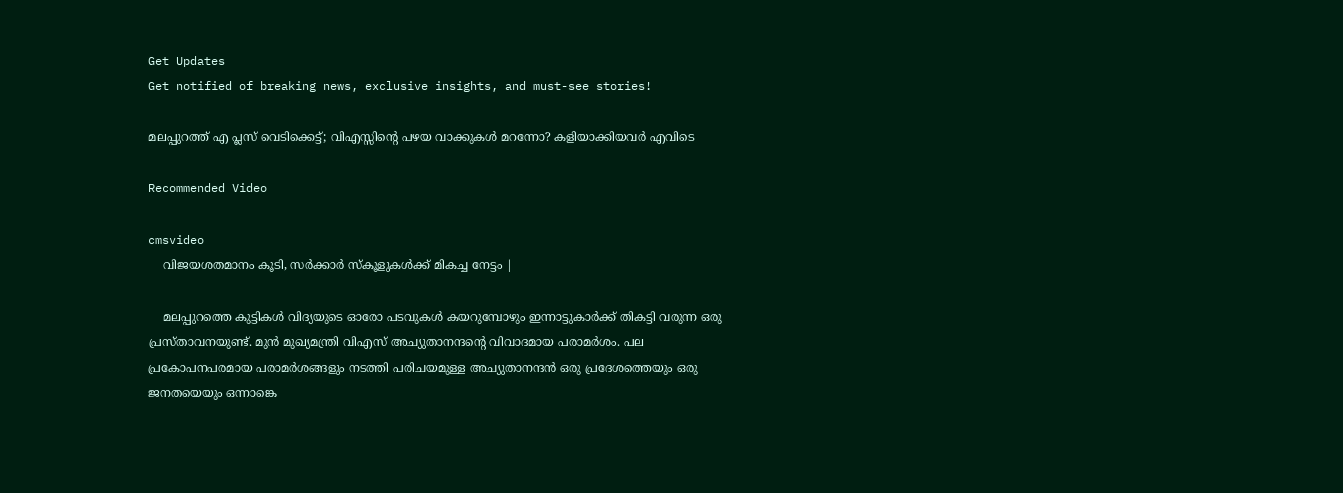Get Updates
Get notified of breaking news, exclusive insights, and must-see stories!

മലപ്പുറത്ത് എ പ്ലസ് വെടിക്കെട്ട്; വിഎസ്സിന്റെ പഴയ വാക്കുകള്‍ മറന്നോ? കളിയാക്കിയവര്‍ എവിടെ

Recommended Video

cmsvideo
    വിജയശതമാനം കൂടി, സർക്കാർ സ്കൂളുകൾക്ക് മികച്ച നേട്ടം |

    മലപ്പുറത്തെ കുട്ടികള്‍ വിദ്യയുടെ ഓരോ പടവുകള്‍ കയറുമ്പോഴും ഇന്നാട്ടുകാര്‍ക്ക് തികട്ടി വരുന്ന ഒരു പ്രസ്താവനയുണ്ട്. മുന്‍ മുഖ്യമന്ത്രി വിഎസ് അച്യുതാനന്ദന്റെ വിവാദമായ പരാമര്‍ശം. പല പ്രകോപനപരമായ പരാമര്‍ശങ്ങളും നടത്തി പരിചയമുള്ള അച്യുതാനന്ദന്‍ ഒരു പ്രദേശത്തെയും ഒരു ജനതയെയും ഒന്നാങ്കെ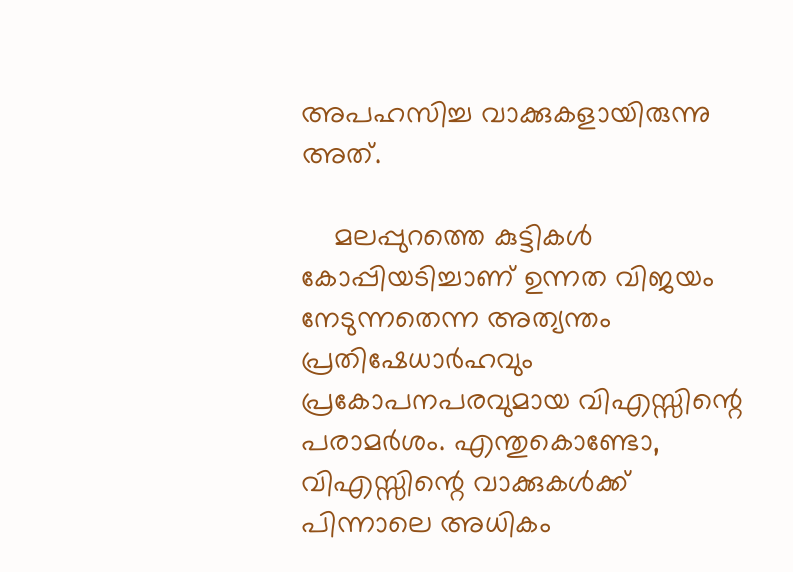അപഹസിച്ച വാക്കുകളായിരുന്നു അത്.

    മലപ്പുറത്തെ കുട്ടികള്‍ കോപ്പിയടിച്ചാണ് ഉന്നത വിജയം നേടുന്നതെന്ന അത്യന്തം പ്രതിഷേധാര്‍ഹവും പ്രകോപനപരവുമായ വിഎസ്സിന്റെ പരാമര്‍ശം. എന്തുകൊണ്ടോ, വിഎസ്സിന്റെ വാക്കുകള്‍ക്ക് പിന്നാലെ അധികം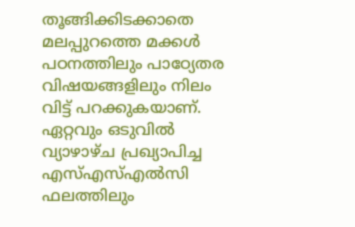തൂങ്ങിക്കിടക്കാതെ മലപ്പുറത്തെ മക്കള്‍ പഠനത്തിലും പാഠ്യേതര വിഷയങ്ങളിലും നിലം വിട്ട് പറക്കുകയാണ്. ഏറ്റവും ഒടുവില്‍ വ്യാഴാഴ്ച പ്രഖ്യാപിച്ച എസ്എസ്എല്‍സി ഫലത്തിലും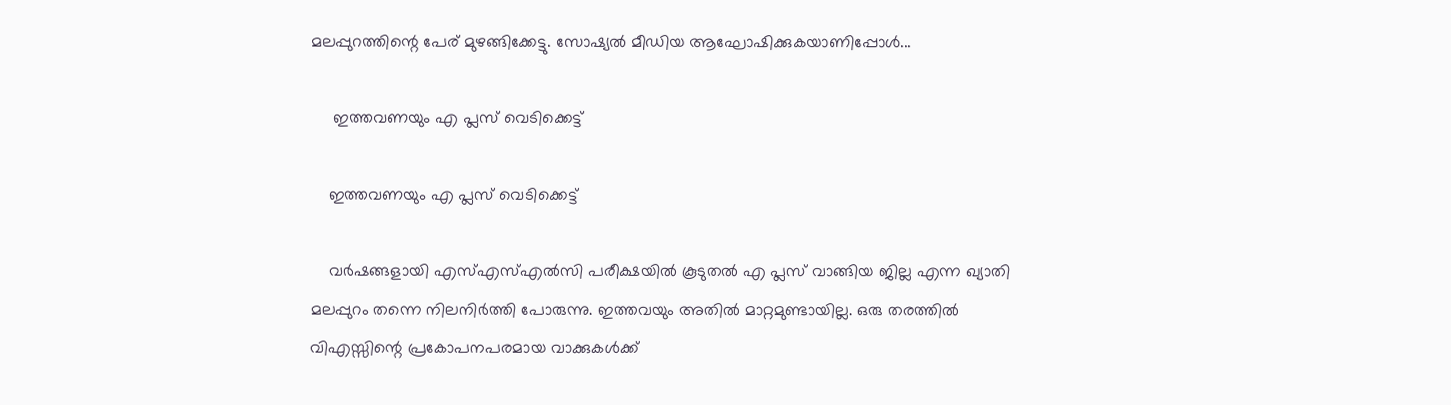മലപ്പുറത്തിന്റെ പേര് മുഴങ്ങിക്കേട്ടു. സോഷ്യല്‍ മീഡിയ ആഘോഷിക്കുകയാണിപ്പോള്‍...

     ഇത്തവണയും എ പ്ലസ് വെടിക്കെട്ട്

    ഇത്തവണയും എ പ്ലസ് വെടിക്കെട്ട്

    വര്‍ഷങ്ങളായി എസ്എസ്എല്‍സി പരീക്ഷയില്‍ കൂടുതല്‍ എ പ്ലസ് വാങ്ങിയ ജില്ല എന്ന ഖ്യാതി മലപ്പുറം തന്നെ നിലനിര്‍ത്തി പോരുന്നു. ഇത്തവയും അതില്‍ മാറ്റമുണ്ടായില്ല. ഒരു തരത്തില്‍ വിഎസ്സിന്റെ പ്രകോപനപരമായ വാക്കുകള്‍ക്ക്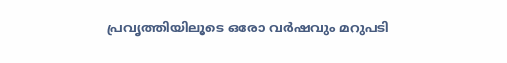പ്രവൃത്തിയിലൂടെ ഒരോ വര്‍ഷവും മറുപടി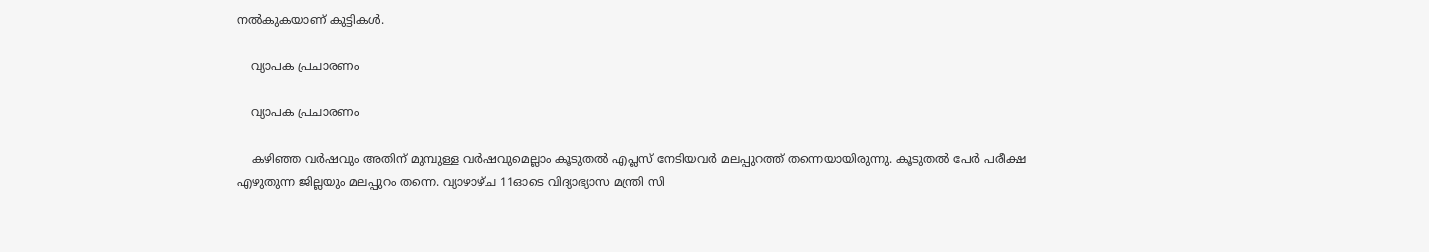നല്‍കുകയാണ് കുട്ടികള്‍.

    വ്യാപക പ്രചാരണം

    വ്യാപക പ്രചാരണം

    കഴിഞ്ഞ വര്‍ഷവും അതിന് മുമ്പുള്ള വര്‍ഷവുമെല്ലാം കൂടുതല്‍ എപ്ലസ് നേടിയവര്‍ മലപ്പുറത്ത് തന്നെയായിരുന്നു. കൂടുതല്‍ പേര്‍ പരീക്ഷ എഴുതുന്ന ജില്ലയും മലപ്പുറം തന്നെ. വ്യാഴാഴ്ച 11ഓടെ വിദ്യാഭ്യാസ മന്ത്രി സി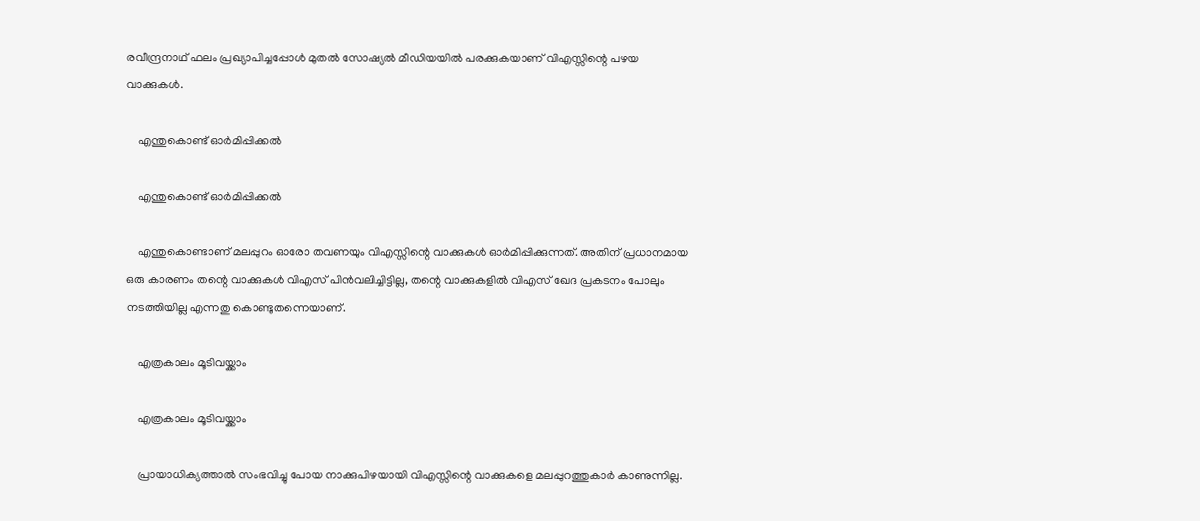രവീന്ദ്രനാഥ് ഫലം പ്രഖ്യാപിച്ചപ്പോള്‍ മുതല്‍ സോഷ്യല്‍ മീഡിയയില്‍ പരക്കുകയാണ് വിഎസ്സിന്റെ പഴയ വാക്കുകള്‍.

    എന്തുകൊണ്ട് ഓര്‍മിപ്പിക്കല്‍

    എന്തുകൊണ്ട് ഓര്‍മിപ്പിക്കല്‍

    എന്തുകൊണ്ടാണ് മലപ്പുറം ഓരോ തവണയും വിഎസ്സിന്റെ വാക്കുകള്‍ ഓര്‍മിപ്പിക്കുന്നത്. അതിന് പ്രധാനമായ ഒരു കാരണം തന്റെ വാക്കുകള്‍ വിഎസ് പിന്‍വലിച്ചിട്ടില്ല, തന്റെ വാക്കുകളില്‍ വിഎസ് ഖേദ പ്രകടനം പോലും നടത്തിയില്ല എന്നതു കൊണ്ടുതന്നെയാണ്.

    എത്രകാലം മൂടിവയ്ക്കാം

    എത്രകാലം മൂടിവയ്ക്കാം

    പ്രായാധിക്യത്താല്‍ സംഭവിച്ചു പോയ നാക്കുപിഴയായി വിഎസ്സിന്റെ വാക്കുകളെ മലപ്പുറത്തുകാര്‍ കാണുന്നില്ല.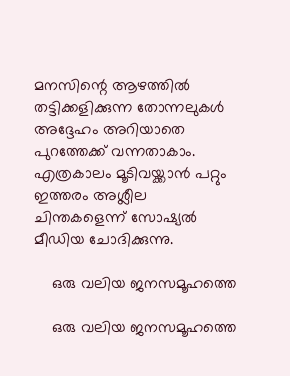മനസിന്റെ ആഴത്തില്‍ തട്ടിക്കളിക്കുന്ന തോന്നലുകള്‍ അദ്ദേഹം അറിയാതെ പുറത്തേക്ക് വന്നതാകാം. എത്രകാലം മൂടിവയ്ക്കാന്‍ പറ്റും ഇത്തരം അശ്ലീല ചിന്തകളെന്ന് സോഷ്യല്‍ മീഡിയ ചോദിക്കുന്നു.

    ഒരു വലിയ ജനസമൂഹത്തെ

    ഒരു വലിയ ജനസമൂഹത്തെ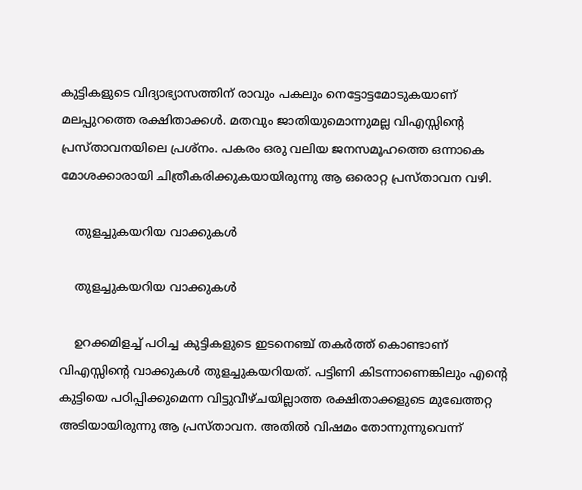കുട്ടികളുടെ വിദ്യാഭ്യാസത്തിന് രാവും പകലും നെട്ടോട്ടമോടുകയാണ് മലപ്പുറത്തെ രക്ഷിതാക്കള്‍. മതവും ജാതിയുമൊന്നുമല്ല വിഎസ്സിന്റെ പ്രസ്താവനയിലെ പ്രശ്‌നം. പകരം ഒരു വലിയ ജനസമൂഹത്തെ ഒന്നാകെ മോശക്കാരായി ചിത്രീകരിക്കുകയായിരുന്നു ആ ഒരൊറ്റ പ്രസ്താവന വഴി.

    തുളച്ചുകയറിയ വാക്കുകള്‍

    തുളച്ചുകയറിയ വാക്കുകള്‍

    ഉറക്കമിളച്ച് പഠിച്ച കുട്ടികളുടെ ഇടനെഞ്ച് തകര്‍ത്ത് കൊണ്ടാണ് വിഎസ്സിന്റെ വാക്കുകള്‍ തുളച്ചുകയറിയത്. പട്ടിണി കിടന്നാണെങ്കിലും എന്റെ കുട്ടിയെ പഠിപ്പിക്കുമെന്ന വിട്ടുവീഴ്ചയില്ലാത്ത രക്ഷിതാക്കളുടെ മുഖേത്തറ്റ അടിയായിരുന്നു ആ പ്രസ്താവന. അതില്‍ വിഷമം തോന്നുന്നുവെന്ന്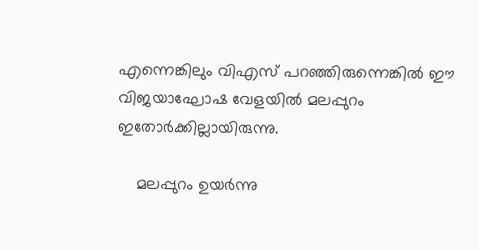എന്നെങ്കിലും വിഎസ് പറഞ്ഞിരുന്നെങ്കില്‍ ഈ വിജയാഘോഷ വേളയില്‍ മലപ്പുറം ഇതോര്‍ക്കില്ലായിരുന്നു.

    മലപ്പുറം ഉയര്‍ന്നു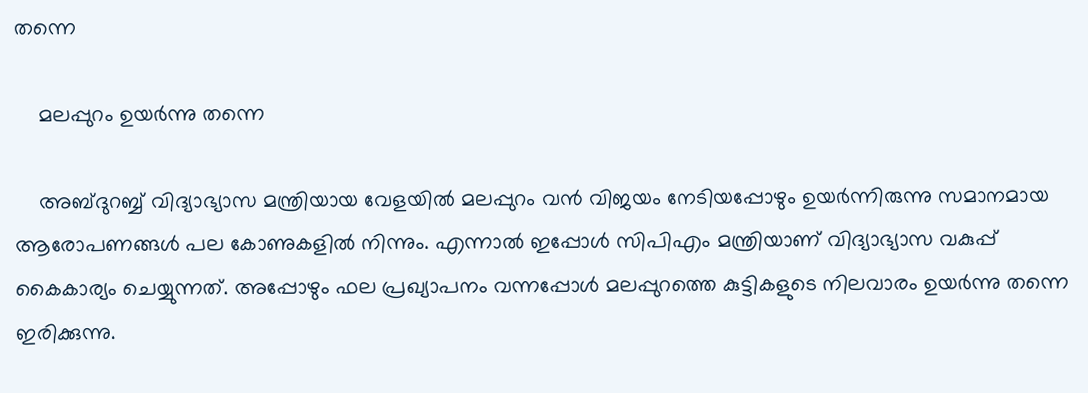തന്നെ

    മലപ്പുറം ഉയര്‍ന്നു തന്നെ

    അബ്ദുറബ്ബ് വിദ്യാഭ്യാസ മന്ത്രിയായ വേളയില്‍ മലപ്പുറം വന്‍ വിജയം നേടിയപ്പോഴും ഉയര്‍ന്നിരുന്നു സമാനമായ ആരോപണങ്ങള്‍ പല കോണുകളില്‍ നിന്നും. എന്നാല്‍ ഇപ്പോള്‍ സിപിഎം മന്ത്രിയാണ് വിദ്യാഭ്യാസ വകുപ്പ് കൈകാര്യം ചെയ്യുന്നത്. അപ്പോഴും ഫല പ്രഖ്യാപനം വന്നപ്പോള്‍ മലപ്പുറത്തെ കുട്ടികളുടെ നിലവാരം ഉയര്‍ന്നു തന്നെ ഇരിക്കുന്നു.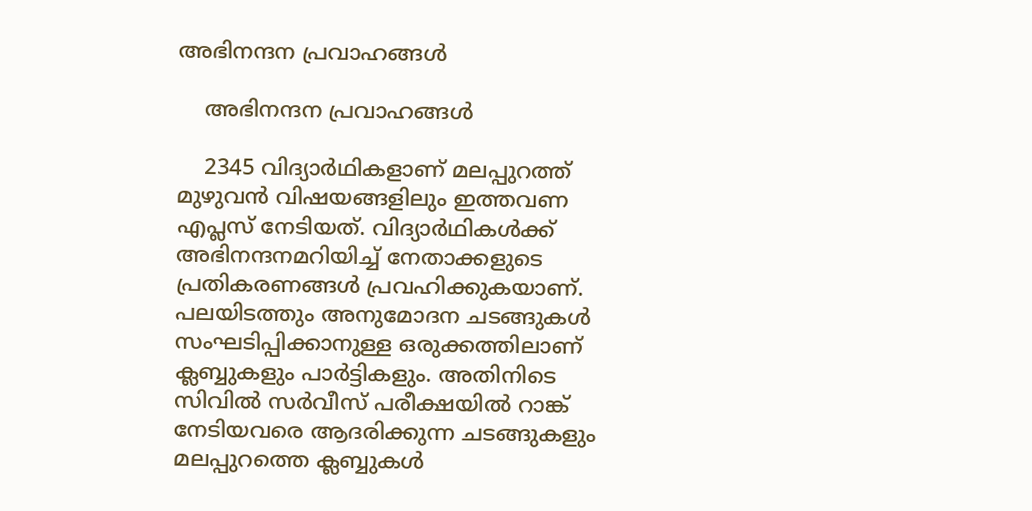അഭിനന്ദന പ്രവാഹങ്ങള്‍

    അഭിനന്ദന പ്രവാഹങ്ങള്‍

    2345 വിദ്യാര്‍ഥികളാണ് മലപ്പുറത്ത് മുഴുവന്‍ വിഷയങ്ങളിലും ഇത്തവണ എപ്ലസ് നേടിയത്. വിദ്യാര്‍ഥികള്‍ക്ക് അഭിനന്ദനമറിയിച്ച് നേതാക്കളുടെ പ്രതികരണങ്ങള്‍ പ്രവഹിക്കുകയാണ്. പലയിടത്തും അനുമോദന ചടങ്ങുകള്‍ സംഘടിപ്പിക്കാനുള്ള ഒരുക്കത്തിലാണ് ക്ലബ്ബുകളും പാര്‍ട്ടികളും. അതിനിടെ സിവില്‍ സര്‍വീസ് പരീക്ഷയില്‍ റാങ്ക് നേടിയവരെ ആദരിക്കുന്ന ചടങ്ങുകളും മലപ്പുറത്തെ ക്ലബ്ബുകള്‍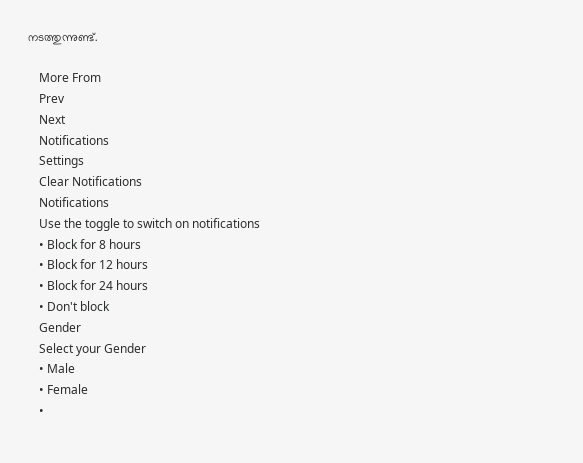നടത്തുന്നുണ്ട്.

    More From
    Prev
    Next
    Notifications
    Settings
    Clear Notifications
    Notifications
    Use the toggle to switch on notifications
    • Block for 8 hours
    • Block for 12 hours
    • Block for 24 hours
    • Don't block
    Gender
    Select your Gender
    • Male
    • Female
    •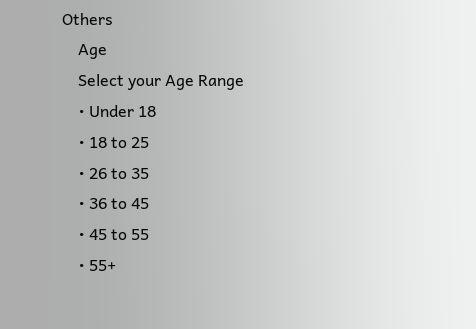Others
    Age
    Select your Age Range
    • Under 18
    • 18 to 25
    • 26 to 35
    • 36 to 45
    • 45 to 55
    • 55+